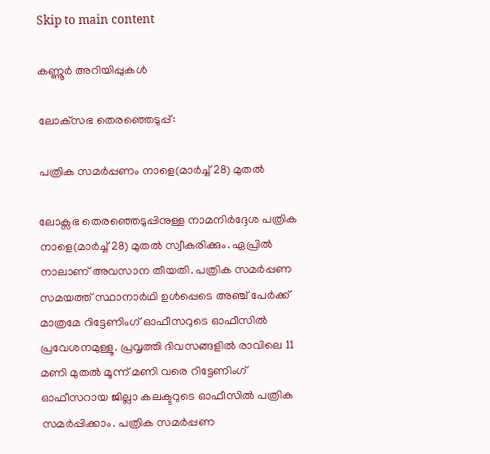Skip to main content

കണ്ണൂര്‍ അറിയിപ്പുകള്‍

ലോക്‌സഭ തെരഞ്ഞെടുപ്പ്:

പത്രിക സമര്‍പ്പണം നാളെ(മാര്‍ച്ച് 28) മുതല്‍

ലോക്സഭ തെരഞ്ഞെടുപ്പിനുള്ള നാമനിര്‍ദ്ദേശ പത്രിക നാളെ(മാര്‍ച്ച് 28) മുതല്‍ സ്വീകരിക്കും. ഏപ്രില്‍ നാലാണ് അവസാന തീയതി. പത്രിക സമര്‍പ്പണ സമയത്ത് സ്ഥാനാര്‍ഥി ഉള്‍പ്പെടെ അഞ്ച് പേര്‍ക്ക് മാത്രമേ റിട്ടേണിംഗ് ഓഫീസറുടെ ഓഫീസില്‍ പ്രവേശനമുള്ളൂ. പ്രവൃത്തി ദിവസങ്ങളില്‍ രാവിലെ 11 മണി മുതല്‍ മൂന്ന് മണി വരെ റിട്ടേണിംഗ് ഓഫീസറായ ജില്ലാ കലക്ടറുടെ ഓഫീസില്‍ പത്രിക സമര്‍പ്പിക്കാം. പത്രിക സമര്‍പ്പണ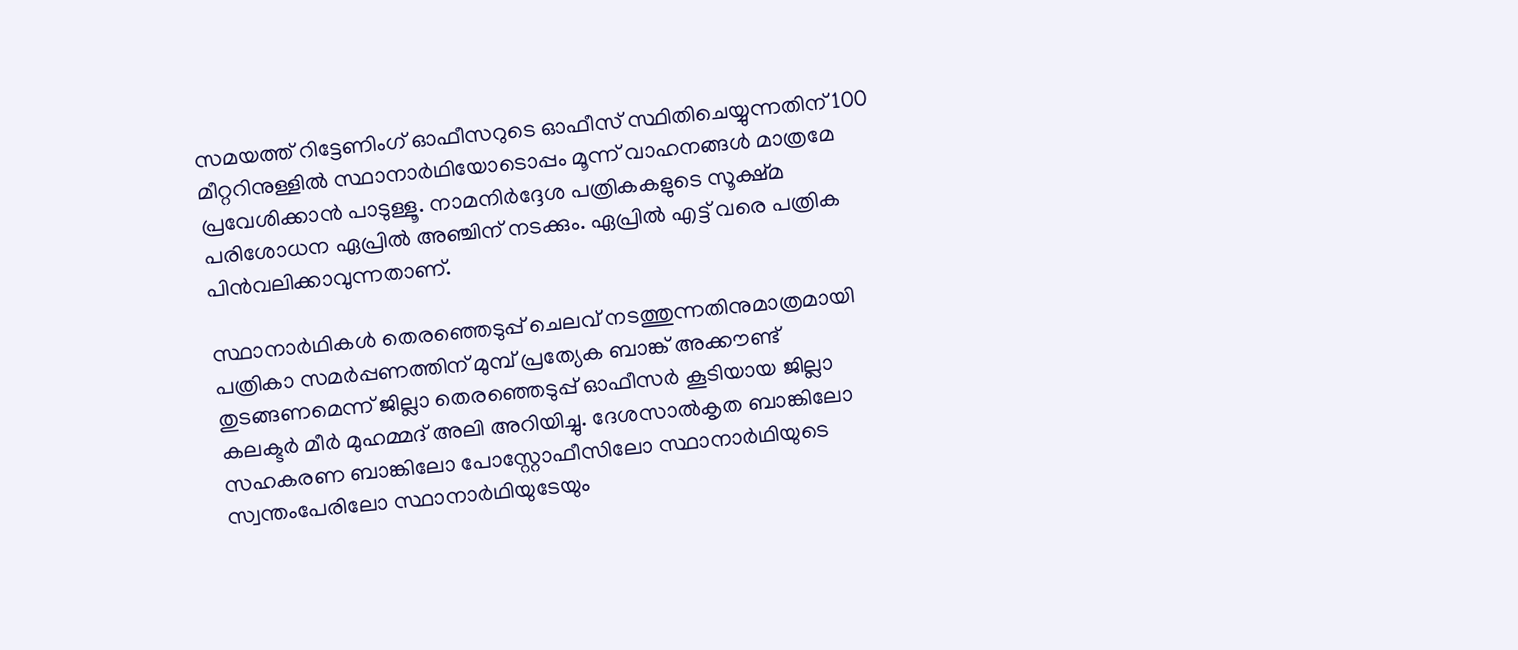സമയത്ത് റിട്ടേണിംഗ് ഓഫീസറുടെ ഓഫീസ് സ്ഥിതിചെയ്യുന്നതിന് 100 മീറ്ററിനുള്ളില്‍ സ്ഥാനാര്‍ഥിയോടൊപ്പം മൂന്ന് വാഹനങ്ങള്‍ മാത്രമേ പ്രവേശിക്കാന്‍ പാടുള്ളൂ. നാമനിര്‍ദ്ദേശ പത്രികകളുടെ സൂക്ഷ്മ പരിശോധന ഏപ്രില്‍ അഞ്ചിന് നടക്കും. ഏപ്രില്‍ എട്ട് വരെ പത്രിക പിന്‍വലിക്കാവുന്നതാണ്.

സ്ഥാനാര്‍ഥികള്‍ തെരഞ്ഞെടുപ്പ് ചെലവ് നടത്തുന്നതിനുമാത്രമായി പത്രികാ സമര്‍പ്പണത്തിന് മുമ്പ് പ്രത്യേക ബാങ്ക് അക്കൗണ്ട് തുടങ്ങണമെന്ന് ജില്ലാ തെരഞ്ഞെടുപ്പ് ഓഫീസര്‍ കൂടിയായ ജില്ലാ കലക്ടര്‍ മീര്‍ മുഹമ്മദ് അലി അറിയിച്ചു. ദേശസാല്‍കൃത ബാങ്കിലോ സഹകരണ ബാങ്കിലോ പോസ്റ്റോഫീസിലോ സ്ഥാനാര്‍ഥിയുടെ സ്വന്തംപേരിലോ സ്ഥാനാര്‍ഥിയുടേയും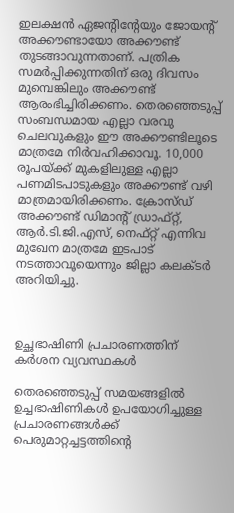ഇലക്ഷന്‍ ഏജന്റിന്റേയും ജോയന്റ് അക്കൗണ്ടായോ അക്കൗണ്ട് തുടങ്ങാവുന്നതാണ്. പത്രിക സമര്‍പ്പിക്കുന്നതിന് ഒരു ദിവസം മുമ്പെങ്കിലും അക്കൗണ്ട് ആരംഭിച്ചിരിക്കണം. തെരഞ്ഞെടുപ്പ് സംബന്ധമായ എല്ലാ വരവു ചെലവുകളും ഈ അക്കൗണ്ടിലൂടെ മാത്രമേ നിര്‍വഹിക്കാവൂ. 10,000 രൂപയ്ക്ക് മുകളിലുള്ള എല്ലാ പണമിടപാടുകളും അക്കൗണ്ട് വഴി മാത്രമായിരിക്കണം. ക്രോസ്ഡ് അക്കൗണ്ട് ഡിമാന്റ് ഡ്രാഫ്റ്റ്, ആര്‍.ടി.ജി.എസ്, നെഫ്റ്റ് എന്നിവ മുഖേന മാത്രമേ ഇടപാട് നടത്താവൂയെന്നും ജില്ലാ കലക്ടര്‍ അറിയിച്ചു.



ഉച്ഛഭാഷിണി പ്രചാരണത്തിന് കര്‍ശന വ്യവസ്ഥകള്‍

തെരഞ്ഞെടുപ്പ് സമയങ്ങളില്‍ ഉച്ചഭാഷിണികള്‍ ഉപയോഗിച്ചുള്ള പ്രചാരണങ്ങള്‍ക്ക്  പെരുമാറ്റച്ചട്ടത്തിന്റെ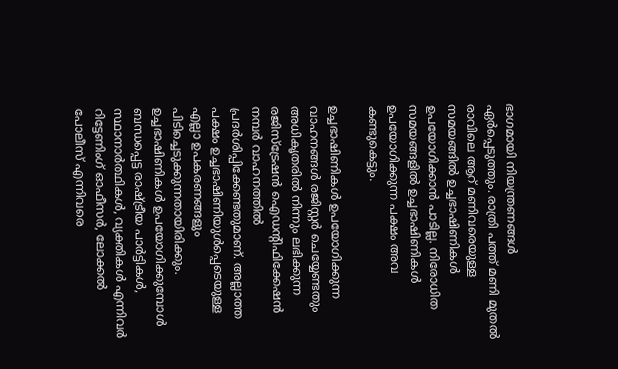ഭാഗമായി നിയന്ത്രണങ്ങള്‍ ഏര്‍പ്പെടുത്തും. രാത്രി പത്ത് മണി മുതല്‍ രാവിലെ ആറ് മണിവരെയുള്ള സമയങ്ങില്‍ ഉച്ചഭാഷിണികള്‍ ഉപയോഗിക്കാന്‍ പാടില്ല. നിരോധിത സമയങ്ങളില്‍ ഉച്ചഭാഷിണികള്‍ ഉപയോഗിക്കുന്ന പക്ഷം അവ കണ്ടുകെട്ടും.

ഉച്ചഭാഷിണികള്‍ ഉപയോഗിക്കുന്ന വാഹനങ്ങള്‍ രജിസ്റ്റര്‍ ചെയ്യേണ്ടതും അധികൃതരില്‍ നിന്നും ലഭിക്കുന്ന രജിസ്‌ട്രേഷന്‍ ഐഡന്റിഫിക്കേഷന്‍ നമ്പര്‍ വാഹനത്തില്‍ പ്രദര്‍ശിപ്പിക്കേണ്ടതുമാണ്. അല്ലാത്ത പക്ഷം ഉച്ചഭാഷിണിയുള്‍പ്പെടെയുള്ള എല്ലാ ഉപകരണങ്ങളും പിടിച്ചെടുക്കുന്നതായിരിക്കും. ഉച്ചഭാഷിണികള്‍ ഉപയോഗിക്കുമ്പോള്‍ ബന്ധപ്പെട്ട രാഷ്ട്രീയ പാര്‍ട്ടികള്‍, സ്ഥാനാര്‍ത്ഥികള്‍, വ്യക്തികള്‍ എന്നിവര്‍ റിട്ടേണിംഗ് ഓഫീസര്‍, ലോക്കല്‍ പോലീസ് എന്നിവരെ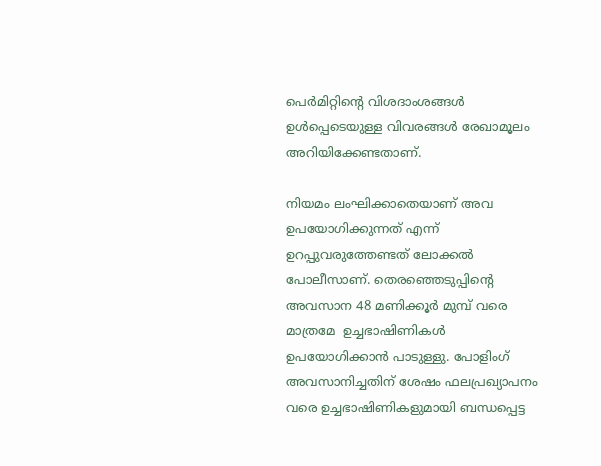പെര്‍മിറ്റിന്റെ വിശദാംശങ്ങള്‍ ഉള്‍പ്പെടെയുള്ള വിവരങ്ങള്‍ രേഖാമൂലം അറിയിക്കേണ്ടതാണ്.

നിയമം ലംഘിക്കാതെയാണ് അവ ഉപയോഗിക്കുന്നത് എന്ന് ഉറപ്പുവരുത്തേണ്ടത് ലോക്കല്‍ പോലീസാണ്. തെരഞ്ഞെടുപ്പിന്റെ അവസാന 48 മണിക്കൂര്‍ മുമ്പ് വരെ മാത്രമേ  ഉച്ചഭാഷിണികള്‍ ഉപയോഗിക്കാന്‍ പാടുള്ളു. പോളിംഗ് അവസാനിച്ചതിന് ശേഷം ഫലപ്രഖ്യാപനം വരെ ഉച്ചഭാഷിണികളുമായി ബന്ധപ്പെട്ട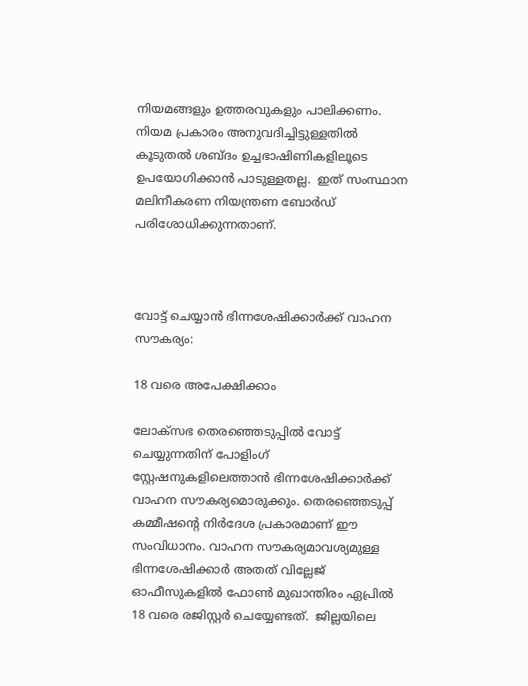നിയമങ്ങളും ഉത്തരവുകളും പാലിക്കണം. നിയമ പ്രകാരം അനുവദിച്ചിട്ടുള്ളതില്‍ കൂടുതല്‍ ശബ്ദം ഉച്ചഭാഷിണികളിലൂടെ ഉപയോഗിക്കാന്‍ പാടുള്ളതല്ല.  ഇത് സംസ്ഥാന മലിനീകരണ നിയന്ത്രണ ബോര്‍ഡ് പരിശോധിക്കുന്നതാണ്.



വോട്ട് ചെയ്യാന്‍ ഭിന്നശേഷിക്കാര്‍ക്ക് വാഹന സൗകര്യം:

18 വരെ അപേക്ഷിക്കാം

ലോക്സഭ തെരഞ്ഞെടുപ്പില്‍ വോട്ട് ചെയ്യുന്നതിന് പോളിംഗ് സ്റ്റേഷനുകളിലെത്താന്‍ ഭിന്നശേഷിക്കാര്‍ക്ക് വാഹന സൗകര്യമൊരുക്കും. തെരഞ്ഞെടുപ്പ് കമ്മീഷന്റെ നിര്‍ദേശ പ്രകാരമാണ് ഈ സംവിധാനം. വാഹന സൗകര്യമാവശ്യമുള്ള ഭിന്നശേഷിക്കാര്‍ അതത് വില്ലേജ് ഓഫീസുകളില്‍ ഫോണ്‍ മുഖാന്തിരം ഏപ്രില്‍ 18 വരെ രജിസ്റ്റര്‍ ചെയ്യേണ്ടത്.  ജില്ലയിലെ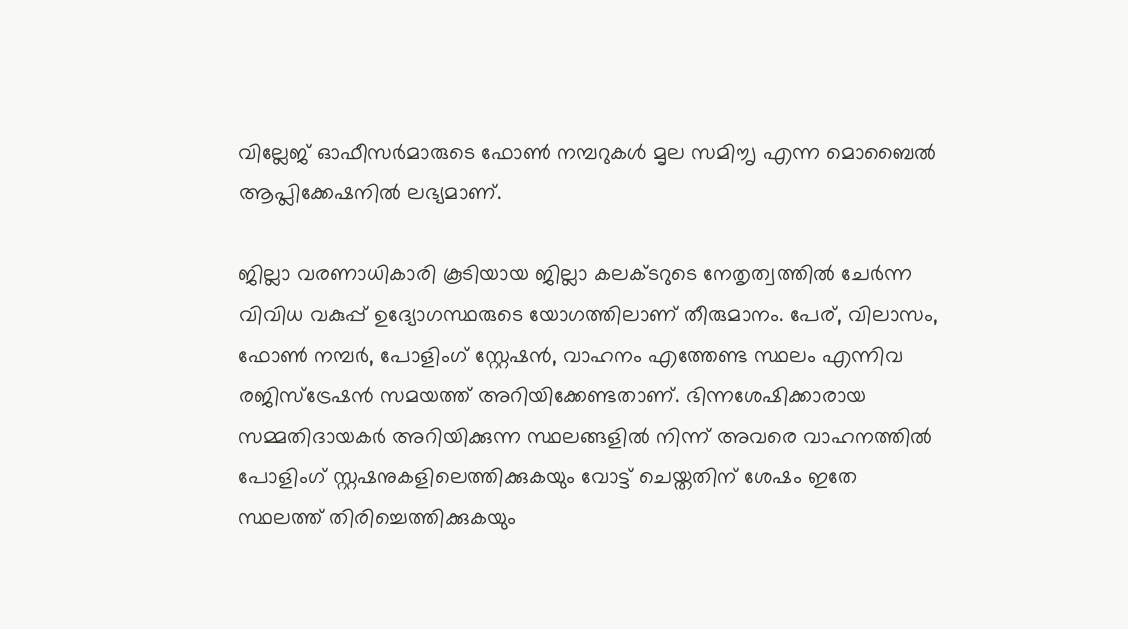വില്ലേജ് ഓഫീസര്‍മാരുടെ ഫോണ്‍ നമ്പറുകള്‍ മൃല സമിൗൃ എന്ന മൊബൈല്‍ ആപ്ലിക്കേഷനില്‍ ലഭ്യമാണ്.

ജില്ലാ വരണാധികാരി കൂടിയായ ജില്ലാ കലക്ടറുടെ നേതൃത്വത്തില്‍ ചേര്‍ന്ന വിവിധ വകുപ്പ് ഉദ്യോഗസ്ഥരുടെ യോഗത്തിലാണ് തീരുമാനം. പേര്, വിലാസം, ഫോണ്‍ നമ്പര്‍, പോളിംഗ് സ്റ്റേഷന്‍, വാഹനം എത്തേണ്ട സ്ഥലം എന്നിവ രജിസ്ട്രേഷന്‍ സമയത്ത് അറിയിക്കേണ്ടതാണ്. ഭിന്നശേഷിക്കാരായ സമ്മതിദായകര്‍ അറിയിക്കുന്ന സ്ഥലങ്ങളില്‍ നിന്ന് അവരെ വാഹനത്തില്‍ പോളിംഗ് സ്റ്റഷനുകളിലെത്തിക്കുകയും വോട്ട് ചെയ്തതിന് ശേഷം ഇതേ സ്ഥലത്ത് തിരിച്ചെത്തിക്കുകയും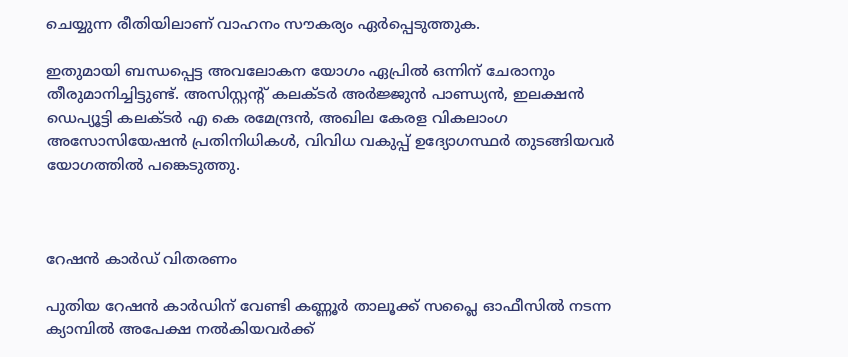ചെയ്യുന്ന രീതിയിലാണ് വാഹനം സൗകര്യം ഏര്‍പ്പെടുത്തുക.

ഇതുമായി ബന്ധപ്പെട്ട അവലോകന യോഗം ഏപ്രില്‍ ഒന്നിന് ചേരാനും തീരുമാനിച്ചിട്ടുണ്ട്. അസിസ്റ്റന്റ് കലക്ടര്‍ അര്‍ജ്ജുന്‍ പാണ്ഡ്യന്‍, ഇലക്ഷന്‍ ഡെപ്യൂട്ടി കലക്ടര്‍ എ കെ രമേന്ദ്രന്‍, അഖില കേരള വികലാംഗ അസോസിയേഷന്‍ പ്രതിനിധികള്‍, വിവിധ വകുപ്പ് ഉദ്യോഗസ്ഥര്‍ തുടങ്ങിയവര്‍ യോഗത്തില്‍ പങ്കെടുത്തു.



റേഷന്‍ കാര്‍ഡ് വിതരണം

പുതിയ റേഷന്‍ കാര്‍ഡിന് വേണ്ടി കണ്ണൂര്‍ താലൂക്ക് സപ്ലൈ ഓഫീസില്‍ നടന്ന ക്യാമ്പില്‍ അപേക്ഷ നല്‍കിയവര്‍ക്ക്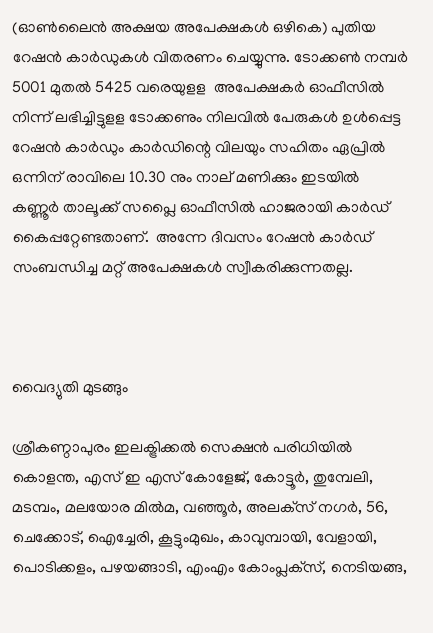(ഓണ്‍ലൈന്‍ അക്ഷയ അപേക്ഷകള്‍ ഒഴികെ) പുതിയ റേഷന്‍ കാര്‍ഡുകള്‍ വിതരണം ചെയ്യുന്നു. ടോക്കണ്‍ നമ്പര്‍ 5001 മുതല്‍ 5425 വരെയുളള  അപേക്ഷകര്‍ ഓഫീസില്‍ നിന്ന് ലഭിച്ചിട്ടുളള ടോക്കണും നിലവില്‍ പേരുകള്‍ ഉള്‍പ്പെട്ട റേഷന്‍ കാര്‍ഡും കാര്‍ഡിന്റെ വിലയും സഹിതം ഏപ്രില്‍ ഒന്നിന് രാവിലെ 10.30 നും നാല് മണിക്കും ഇടയില്‍ കണ്ണൂര്‍ താലൂക്ക് സപ്ലൈ ഓഫീസില്‍ ഹാജരായി കാര്‍ഡ് കൈപ്പറ്റേണ്ടതാണ്.  അന്നേ ദിവസം റേഷന്‍ കാര്‍ഡ് സംബന്ധിച്ച മറ്റ് അപേക്ഷകള്‍ സ്വീകരിക്കുന്നതല്ല.



വൈദ്യുതി മുടങ്ങും

ശ്രീകണ്ഠാപുരം ഇലക്ട്രിക്കല്‍ സെക്ഷന്‍ പരിധിയില്‍ കൊളന്ത, എസ് ഇ എസ് കോളേജ്, കോട്ടൂര്‍, തുമ്പേലി, മടമ്പം, മലയോര മില്‍മ, വഞ്ഞൂര്‍, അലക്‌സ് നഗര്‍, 56, ചെക്കോട്, ഐച്ചേരി, കൂട്ടുംമുഖം, കാവുമ്പായി, വേളായി, പൊടിക്കളം, പഴയങ്ങാടി, എംഎം കോംപ്ലക്‌സ്, നെടിയങ്ങ,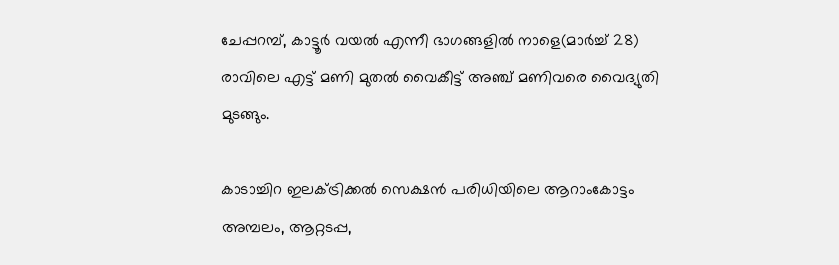ചേപ്പറമ്പ്, കാട്ടൂര്‍ വയല്‍ എന്നീ ഭാഗങ്ങളില്‍ നാളെ(മാര്‍ച്ച് 28) രാവിലെ എട്ട് മണി മുതല്‍ വൈകീട്ട് അഞ്ച് മണിവരെ വൈദ്യുതി മുടങ്ങും.

കാടാച്ചിറ ഇലക്ട്രിക്കല്‍ സെക്ഷന്‍ പരിധിയിലെ ആറാംകോട്ടം അമ്പലം, ആറ്റടപ്പ,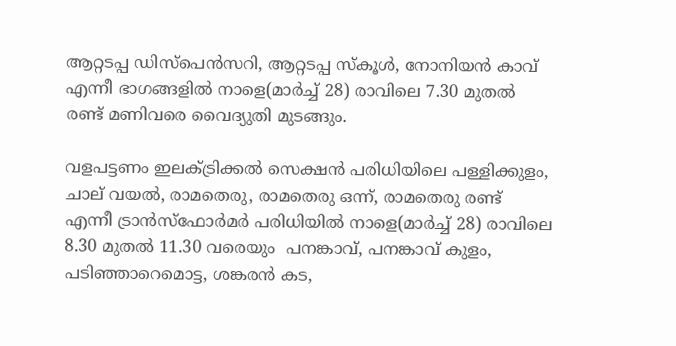ആറ്റടപ്പ ഡിസ്‌പെന്‍സറി, ആറ്റടപ്പ സ്‌കൂള്‍, നോനിയന്‍ കാവ് എന്നീ ഭാഗങ്ങളില്‍ നാളെ(മാര്‍ച്ച് 28) രാവിലെ 7.30 മുതല്‍ രണ്ട് മണിവരെ വൈദ്യുതി മുടങ്ങും.

വളപട്ടണം ഇലക്ട്രിക്കല്‍ സെക്ഷന്‍ പരിധിയിലെ പള്ളിക്കുളം, ചാല് വയല്‍, രാമതെരു, രാമതെരു ഒന്ന്, രാമതെരു രണ്ട് എന്നീ ട്രാന്‍സ്‌ഫോര്‍മര്‍ പരിധിയില്‍ നാളെ(മാര്‍ച്ച് 28) രാവിലെ 8.30 മുതല്‍ 11.30 വരെയും  പനങ്കാവ്, പനങ്കാവ് കുളം, പടിഞ്ഞാറെമൊട്ട, ശങ്കരന്‍ കട,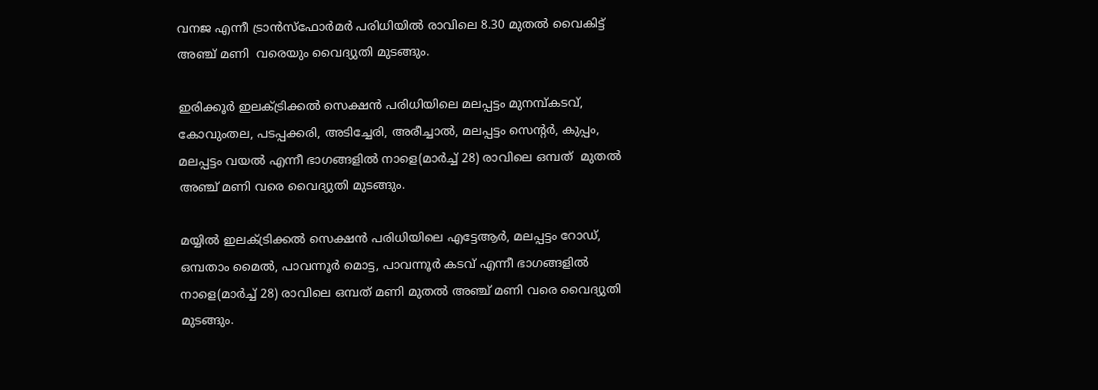വനജ എന്നീ ട്രാന്‍സ്‌ഫോര്‍മര്‍ പരിധിയില്‍ രാവിലെ 8.30 മുതല്‍ വൈകിട്ട് അഞ്ച് മണി  വരെയും വൈദ്യുതി മുടങ്ങും.

ഇരിക്കൂര്‍ ഇലക്ട്രിക്കല്‍ സെക്ഷന്‍ പരിധിയിലെ മലപ്പട്ടം മുനമ്പ്കടവ്, കോവുംതല, പടപ്പക്കരി, അടിച്ചേരി, അരീച്ചാല്‍, മലപ്പട്ടം സെന്റര്‍, കുപ്പം, മലപ്പട്ടം വയല്‍ എന്നീ ഭാഗങ്ങളില്‍ നാളെ(മാര്‍ച്ച് 28) രാവിലെ ഒമ്പത്  മുതല്‍ അഞ്ച് മണി വരെ വൈദ്യുതി മുടങ്ങും.

മയ്യില്‍ ഇലക്ട്രിക്കല്‍ സെക്ഷന്‍ പരിധിയിലെ എട്ടേആര്‍, മലപ്പട്ടം റോഡ്, ഒമ്പതാം മൈല്‍, പാവന്നൂര്‍ മൊട്ട, പാവന്നൂര്‍ കടവ് എന്നീ ഭാഗങ്ങളില്‍ നാളെ(മാര്‍ച്ച് 28) രാവിലെ ഒമ്പത് മണി മുതല്‍ അഞ്ച് മണി വരെ വൈദ്യുതി മുടങ്ങും.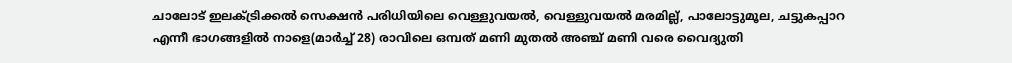ചാലോട് ഇലക്ട്രിക്കല്‍ സെക്ഷന്‍ പരിധിയിലെ വെള്ളുവയല്‍, വെള്ളുവയല്‍ മരമില്ല്, പാലോട്ടുമൂല, ചട്ടുകപ്പാറ എന്നീ ഭാഗങ്ങളില്‍ നാളെ(മാര്‍ച്ച് 28) രാവിലെ ഒമ്പത് മണി മുതല്‍ അഞ്ച് മണി വരെ വൈദ്യുതി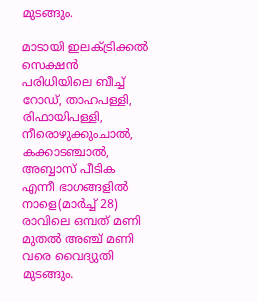മുടങ്ങും.

മാടായി ഇലക്ട്രിക്കല്‍ സെക്ഷന്‍ പരിധിയിലെ ബീച്ച് റോഡ്, താഹപള്ളി, രിഫായിപള്ളി, നീരൊഴുക്കുംചാല്‍, കക്കാടഞ്ചാല്‍, അബ്ബാസ് പീടിക എന്നീ ഭാഗങ്ങളില്‍ നാളെ(മാര്‍ച്ച് 28) രാവിലെ ഒമ്പത് മണി മുതല്‍ അഞ്ച് മണി വരെ വൈദ്യുതി മുടങ്ങും.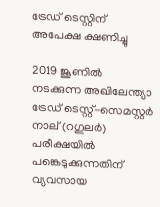ട്രേഡ് ടെസ്റ്റിന് അപേക്ഷ ക്ഷണിച്ചു

2019 ജൂണില്‍ നടക്കുന്ന അഖിലേന്ത്യാ ട്രേഡ് ടെസ്റ്റ്-സെമസ്റ്റര്‍ നാല് (റഗുലര്‍) പരീക്ഷയില്‍ പങ്കെടുക്കുന്നതിന് വ്യവസായ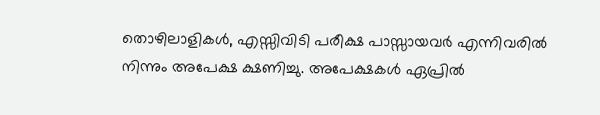തൊഴിലാളികള്‍, എസ്സിവിടി പരീക്ഷ പാസ്സായവര്‍ എന്നിവരില്‍ നിന്നും അപേക്ഷ ക്ഷണിച്ചു. അപേക്ഷകള്‍ ഏപ്രില്‍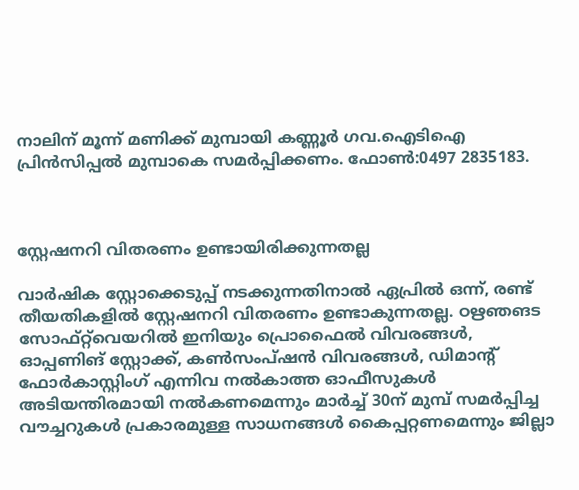നാലിന് മൂന്ന് മണിക്ക് മുമ്പായി കണ്ണൂര്‍ ഗവ.ഐടിഐ പ്രിന്‍സിപ്പല്‍ മുമ്പാകെ സമര്‍പ്പിക്കണം. ഫോണ്‍:0497 2835183.



സ്റ്റേഷനറി വിതരണം ഉണ്ടായിരിക്കുന്നതല്ല

വാര്‍ഷിക സ്റ്റോക്കെടുപ്പ് നടക്കുന്നതിനാല്‍ ഏപ്രില്‍ ഒന്ന്, രണ്ട് തീയതികളില്‍ സ്റ്റേഷനറി വിതരണം ഉണ്ടാകുന്നതല്ല. ഠഋഞങട സോഫ്റ്റ്‌വെയറില്‍ ഇനിയും പ്രൊഫൈല്‍ വിവരങ്ങള്‍, ഓപ്പണിങ് സ്റ്റോക്ക്, കണ്‍സംപ്ഷന്‍ വിവരങ്ങള്‍, ഡിമാന്റ് ഫോര്‍കാസ്റ്റിംഗ് എന്നിവ നല്‍കാത്ത ഓഫീസുകള്‍ അടിയന്തിരമായി നല്‍കണമെന്നും മാര്‍ച്ച് 30ന് മുമ്പ് സമര്‍പ്പിച്ച വൗച്ചറുകള്‍ പ്രകാരമുള്ള സാധനങ്ങള്‍ കൈപ്പറ്റണമെന്നും ജില്ലാ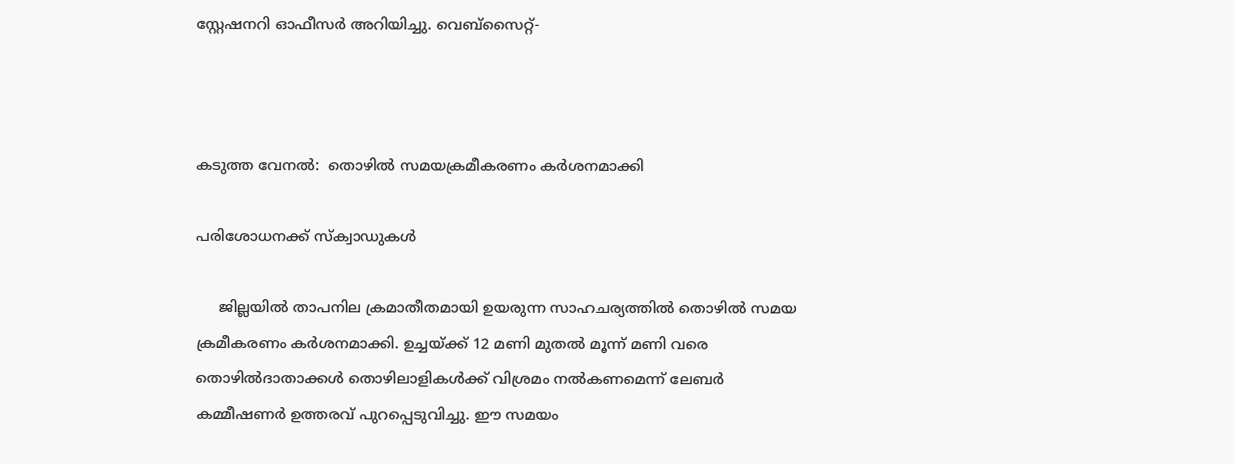സ്റ്റേഷനറി ഓഫീസര്‍ അറിയിച്ചു. വെബ്സൈറ്റ്-



കടുത്ത വേനല്‍:  തൊഴില്‍ സമയക്രമീകരണം കര്‍ശനമാക്കി

പരിശോധനക്ക് സ്‌ക്വാഡുകള്‍

     ജില്ലയില്‍ താപനില ക്രമാതീതമായി ഉയരുന്ന സാഹചര്യത്തില്‍ തൊഴില്‍ സമയ ക്രമീകരണം കര്‍ശനമാക്കി. ഉച്ചയ്ക്ക് 12 മണി മുതല്‍ മൂന്ന് മണി വരെ തൊഴില്‍ദാതാക്കള്‍ തൊഴിലാളികള്‍ക്ക് വിശ്രമം നല്‍കണമെന്ന് ലേബര്‍ കമ്മീഷണര്‍ ഉത്തരവ് പുറപ്പെടുവിച്ചു. ഈ സമയം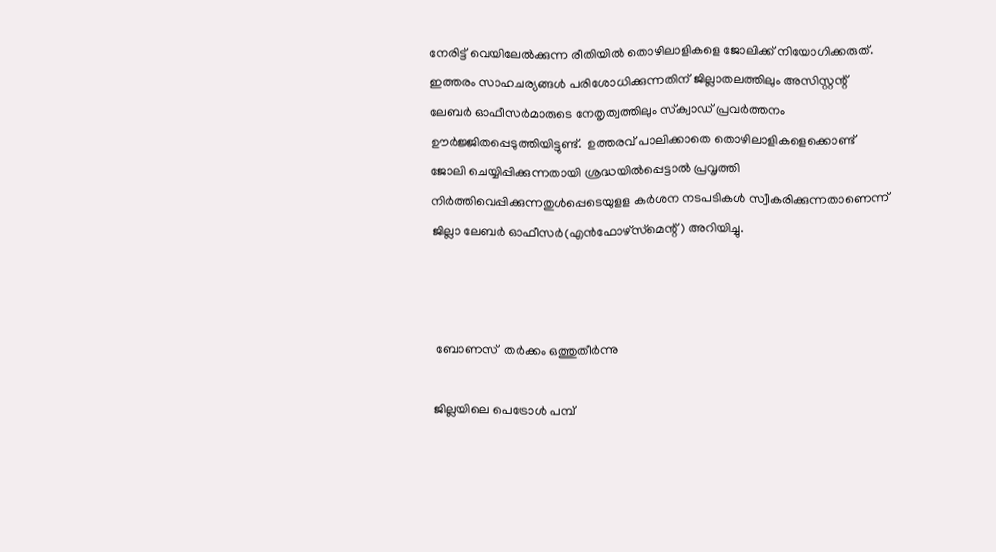നേരിട്ട് വെയിലേല്‍ക്കുന്ന രീതിയില്‍ തൊഴിലാളികളെ ജോലിക്ക് നിയോഗിക്കരുത്. ഇത്തരം സാഹചര്യങ്ങള്‍ പരിശോധിക്കുന്നതിന് ജില്ലാതലത്തിലും അസിസ്റ്റന്റ് ലേബര്‍ ഓഫീസര്‍മാരുടെ നേതൃത്വത്തിലും സ്‌ക്വാഡ് പ്രവര്‍ത്തനം ഊര്‍ജ്ജിതപ്പെടുത്തിയിട്ടുണ്ട്.  ഉത്തരവ് പാലിക്കാതെ തൊഴിലാളികളെക്കൊണ്ട് ജോലി ചെയ്യിപ്പിക്കുന്നതായി ശ്രദ്ധയില്‍പ്പെട്ടാല്‍ പ്രവൃത്തി നിര്‍ത്തിവെപ്പിക്കുന്നതുള്‍പ്പെടെയുളള കര്‍ശന നടപടികള്‍ സ്വീകരിക്കുന്നതാണെന്ന്  ജില്ലാ ലേബര്‍ ഓഫീസര്‍(എന്‍ഫോഴ്‌സ്‌മെന്റ്) അറിയിച്ചു.



 ബോണസ്  തര്‍ക്കം ഒത്തുതീര്‍ന്നു

ജില്ലയിലെ പെട്രോള്‍ പമ്പ്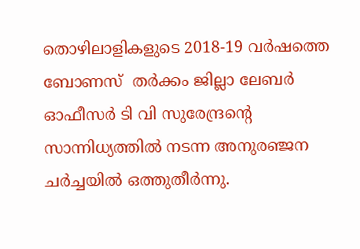തൊഴിലാളികളുടെ 2018-19 വര്‍ഷത്തെ ബോണസ്  തര്‍ക്കം ജില്ലാ ലേബര്‍ ഓഫീസര്‍ ടി വി സുരേന്ദ്രന്റെ സാന്നിധ്യത്തില്‍ നടന്ന അനുരഞ്ജന ചര്‍ച്ചയില്‍ ഒത്തുതീര്‍ന്നു.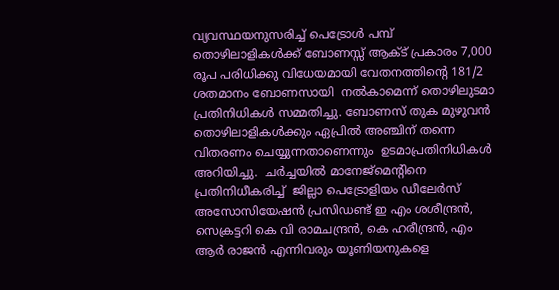വ്യവസ്ഥയനുസരിച്ച് പെട്രോള്‍ പമ്പ് തൊഴിലാളികള്‍ക്ക് ബോണസ്സ് ആക്ട് പ്രകാരം 7,000 രൂപ പരിധിക്കു വിധേയമായി വേതനത്തിന്റെ 181/2 ശതമാനം ബോണസായി  നല്‍കാമെന്ന് തൊഴിലുടമാ പ്രതിനിധികള്‍ സമ്മതിച്ചു. ബോണസ് തുക മുഴുവന്‍ തൊഴിലാളികള്‍ക്കും ഏപ്രില്‍ അഞ്ചിന് തന്നെ വിതരണം ചെയ്യുന്നതാണെന്നും  ഉടമാപ്രതിനിധികള്‍ അറിയിച്ചു.  ചര്‍ച്ചയില്‍ മാനേജ്‌മെന്റിനെ പ്രതിനിധീകരിച്ച്  ജില്ലാ പെട്രോളിയം ഡീലേര്‍സ് അസോസിയേഷന്‍ പ്രസിഡണ്ട് ഇ എം ശശീന്ദ്രന്‍, സെക്രട്ടറി കെ വി രാമചന്ദ്രന്‍, കെ ഹരീന്ദ്രന്‍, എം ആര്‍ രാജന്‍ എന്നിവരും യൂണിയനുകളെ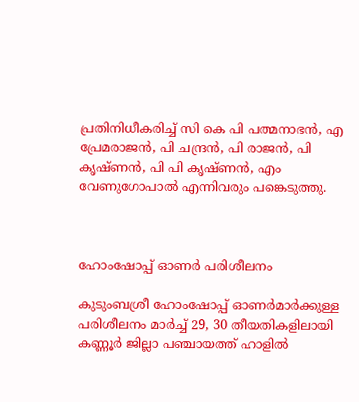പ്രതിനിധീകരിച്ച് സി കെ പി പത്മനാഭന്‍, എ പ്രേമരാജന്‍, പി ചന്ദ്രന്‍, പി രാജന്‍, പി കൃഷ്ണന്‍, പി പി കൃഷ്ണന്‍, എം വേണുഗോപാല്‍ എന്നിവരും പങ്കെടുത്തു.



ഹോംഷോപ്പ് ഓണര്‍ പരിശീലനം

കുടുംബശ്രീ ഹോംഷോപ്പ് ഓണര്‍മാര്‍ക്കുള്ള പരിശീലനം മാര്‍ച്ച് 29, 30 തീയതികളിലായി കണ്ണൂര്‍ ജില്ലാ പഞ്ചായത്ത് ഹാളില്‍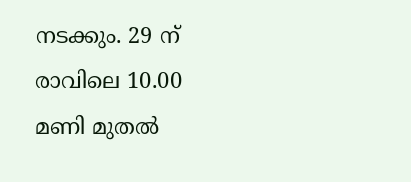നടക്കും. 29 ന് രാവിലെ 10.00 മണി മുതല്‍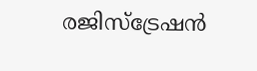രജിസ്‌ട്രേഷന്‍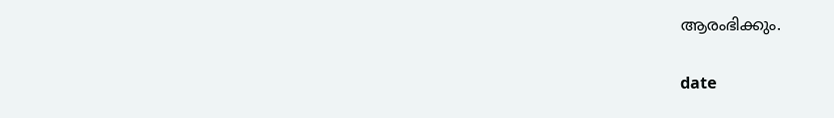ആരംഭിക്കും.

date